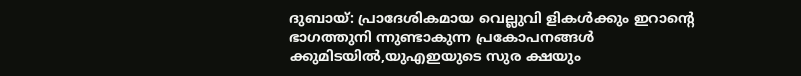ദുബായ്: പ്രാദേശികമായ വെല്ലുവി ളികൾക്കും ഇറാൻ്റെ ഭാഗത്തുനി ന്നുണ്ടാകുന്ന പ്രകോപനങ്ങൾ ക്കുമിടയിൽ,യുഎഇയുടെ സുര ക്ഷയും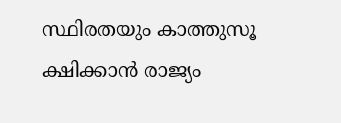സ്ഥിരതയും കാത്തുസൂ ക്ഷിക്കാൻ രാജ്യം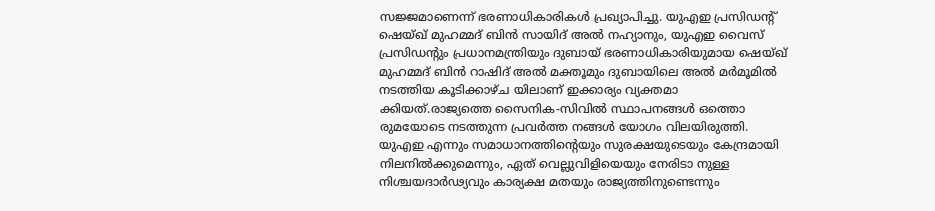സജ്ജമാണെന്ന് ഭരണാധികാരികൾ പ്രഖ്യാപിച്ചു. യുഎഇ പ്രസിഡന്റ് ഷെയ്ഖ് മുഹമ്മദ് ബിൻ സായിദ് അൽ നഹ്യാനും, യുഎഇ വൈസ് പ്രസിഡന്റും പ്രധാനമന്ത്രിയും ദുബായ് ഭരണാധികാരിയുമായ ഷെയ്ഖ് മുഹമ്മദ് ബിൻ റാഷിദ് അൽ മക്തൂമും ദുബായിലെ അൽ മർമൂമിൽ നടത്തിയ കൂടിക്കാഴ്ച യിലാണ് ഇക്കാര്യം വ്യക്തമാ ക്കിയത്.രാജ്യത്തെ സൈനിക-സിവിൽ സ്ഥാപനങ്ങൾ ഒത്തൊ രുമയോടെ നടത്തുന്ന പ്രവർത്ത നങ്ങൾ യോഗം വിലയിരുത്തി. യുഎഇ എന്നും സമാധാനത്തിൻ്റെയും സുരക്ഷയുടെയും കേന്ദ്രമായി നിലനിൽക്കുമെന്നും, ഏത് വെല്ലുവിളിയെയും നേരിടാ നുള്ള നിശ്ചയദാർഢ്യവും കാര്യക്ഷ മതയും രാജ്യത്തിനുണ്ടെന്നും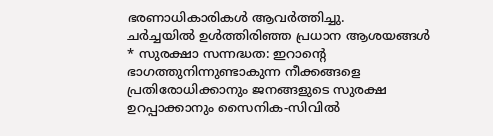ഭരണാധികാരികൾ ആവർത്തിച്ചു.
ചർച്ചയിൽ ഉൾത്തിരിഞ്ഞ പ്രധാന ആശയങ്ങൾ
* സുരക്ഷാ സന്നദ്ധത: ഇറാൻ്റെ ഭാഗത്തുനിന്നുണ്ടാകുന്ന നീക്കങ്ങളെ പ്രതിരോധിക്കാനും ജനങ്ങളുടെ സുരക്ഷ ഉറപ്പാക്കാനും സൈനിക-സിവിൽ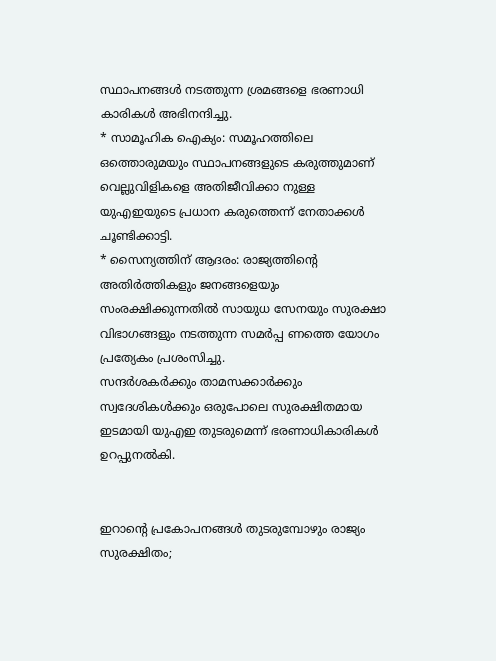സ്ഥാപനങ്ങൾ നടത്തുന്ന ശ്രമങ്ങളെ ഭരണാധി കാരികൾ അഭിനന്ദിച്ചു.
* സാമൂഹിക ഐക്യം: സമൂഹത്തിലെ ഒത്തൊരുമയും സ്ഥാപനങ്ങളുടെ കരുത്തുമാണ് വെല്ലുവിളികളെ അതിജീവിക്കാ നുള്ള യുഎഇയുടെ പ്രധാന കരുത്തെന്ന് നേതാക്കൾ ചൂണ്ടിക്കാട്ടി.
* സൈന്യത്തിന് ആദരം: രാജ്യത്തിൻ്റെ അതിർത്തികളും ജനങ്ങളെയും സംരക്ഷിക്കുന്നതിൽ സായുധ സേനയും സുരക്ഷാ വിഭാഗങ്ങളും നടത്തുന്ന സമർപ്പ ണത്തെ യോഗം പ്രത്യേകം പ്രശംസിച്ചു.
സന്ദർശകർക്കും താമസക്കാർക്കും സ്വദേശികൾക്കും ഒരുപോലെ സുരക്ഷിതമായ ഇടമായി യുഎഇ തുടരുമെന്ന് ഭരണാധികാരികൾ ഉറപ്പുനൽകി.


ഇറാൻ്റെ പ്രകോപനങ്ങൾ തുടരുമ്പോഴും രാജ്യം സുരക്ഷിതം;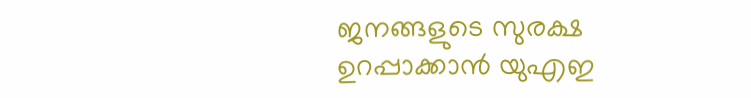ജനങ്ങളുടെ സുരക്ഷ ഉറപ്പാക്കാൻ യുഎഇ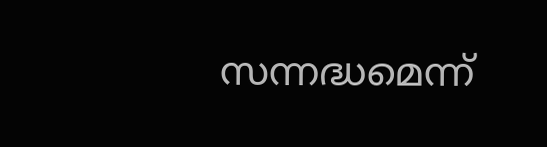സന്നദ്ധമെന്ന്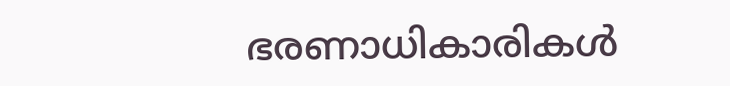ഭരണാധികാരികൾ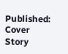Published:
Cover Story